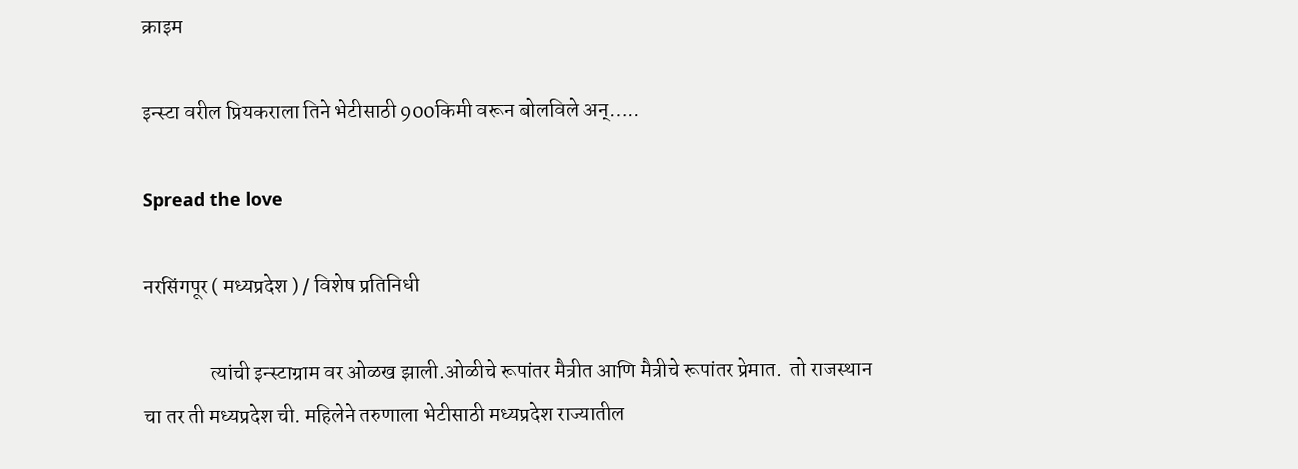क्राइम

इन्स्टा वरील प्रियकराला तिने भेटीसाठी 900किमी वरून बोलविले अन्…..

Spread the love

नरसिंगपूर ( मध्यप्रदेश ) / विशेष प्रतिनिधी

                त्यांची इन्स्टाग्राम वर ओळख झाली.ओळीचे रूपांतर मैत्रीत आणि मैत्रीचे रूपांतर प्रेमात.  तो राजस्थान चा तर ती मध्यप्रदेश ची. महिलेने तरुणाला भेटीसाठी मध्यप्रदेश राज्यातील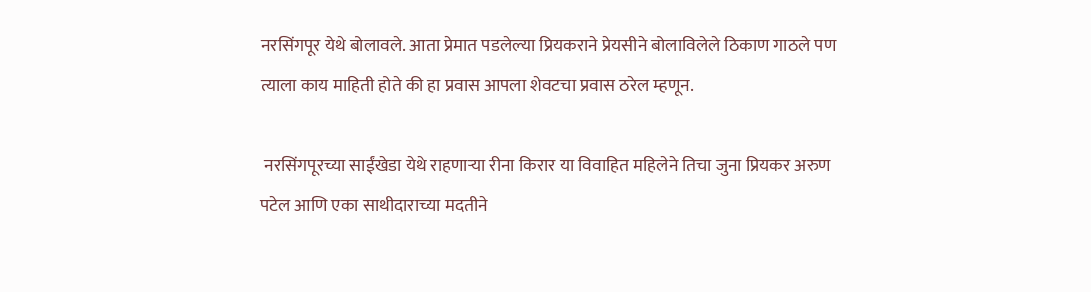नरसिंगपूर येथे बोलावले. आता प्रेमात पडलेल्या प्रियकराने प्रेयसीने बोलाविलेले ठिकाण गाठले पण त्याला काय माहिती होते की हा प्रवास आपला शेवटचा प्रवास ठरेल म्हणून.

 नरसिंगपूरच्या साईंखेडा येथे राहणाऱ्या रीना किरार या विवाहित महिलेने तिचा जुना प्रियकर अरुण पटेल आणि एका साथीदाराच्या मदतीने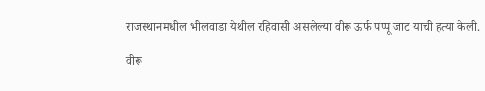राजस्थानमधील भीलवाडा येथील रहिवासी असलेल्या वीरू ऊर्फ पप्पू जाट याची हत्या केली.

वीरू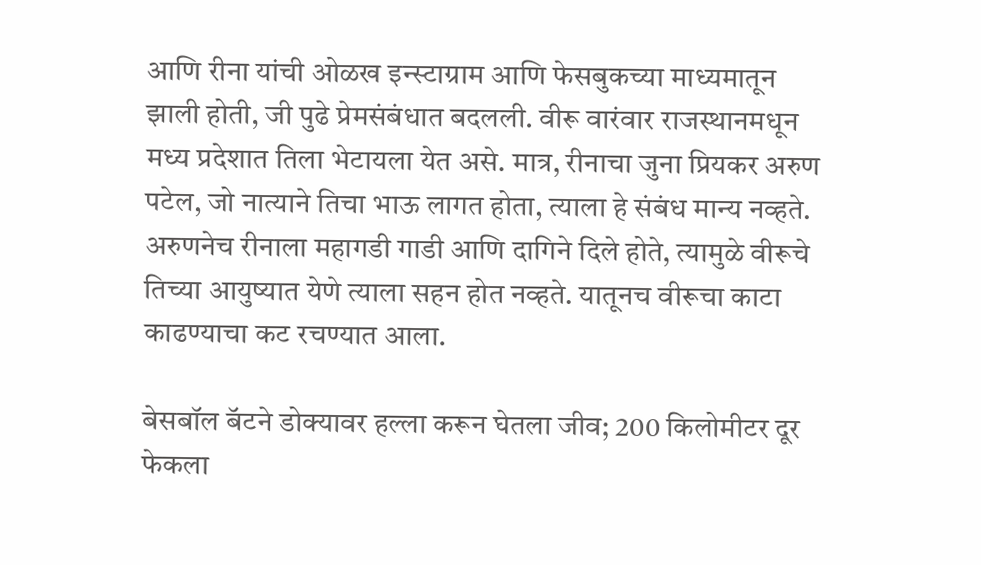आणि रीना यांची ओळख इन्स्टाग्राम आणि फेसबुकच्या माध्यमातून झाली होती, जी पुढे प्रेमसंबंधात बदलली. वीरू वारंवार राजस्थानमधून मध्य प्रदेशात तिला भेटायला येत असे. मात्र, रीनाचा जुना प्रियकर अरुण पटेल, जो नात्याने तिचा भाऊ लागत होता, त्याला हे संबंध मान्य नव्हते. अरुणनेच रीनाला महागडी गाडी आणि दागिने दिले होते, त्यामुळे वीरूचे तिच्या आयुष्यात येणे त्याला सहन होत नव्हते. यातूनच वीरूचा काटा काढण्याचा कट रचण्यात आला.

बेसबॉल बॅटने डोक्यावर हल्ला करून घेतला जीव; 200 किलोमीटर दूर फेकला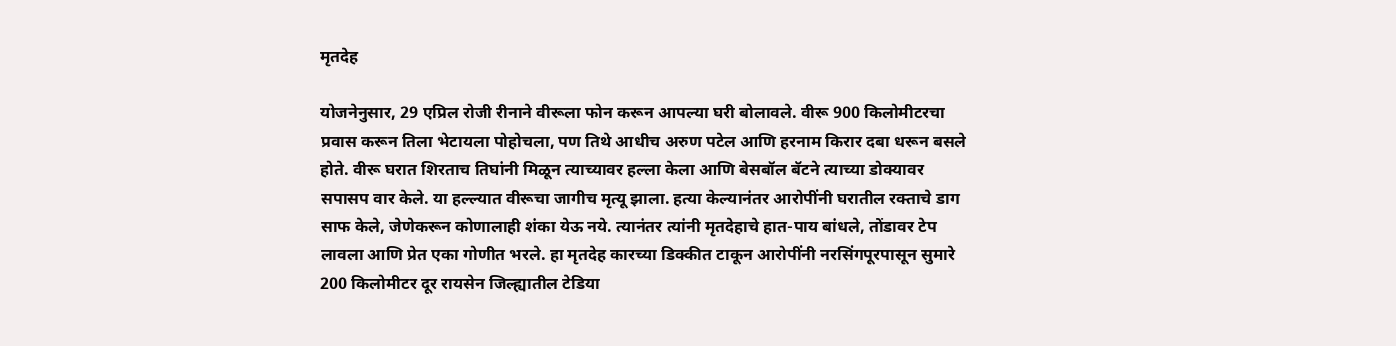मृतदेह

योजनेनुसार, 29 एप्रिल रोजी रीनाने वीरूला फोन करून आपल्या घरी बोलावले. वीरू 900 किलोमीटरचा प्रवास करून तिला भेटायला पोहोचला, पण तिथे आधीच अरुण पटेल आणि हरनाम किरार दबा धरून बसले होते. वीरू घरात शिरताच तिघांनी मिळून त्याच्यावर हल्ला केला आणि बेसबॉल बॅटने त्याच्या डोक्यावर सपासप वार केले. या हल्ल्यात वीरूचा जागीच मृत्यू झाला. हत्या केल्यानंतर आरोपींनी घरातील रक्ताचे डाग साफ केले, जेणेकरून कोणालाही शंका येऊ नये. त्यानंतर त्यांनी मृतदेहाचे हात-पाय बांधले, तोंडावर टेप लावला आणि प्रेत एका गोणीत भरले. हा मृतदेह कारच्या डिक्कीत टाकून आरोपींनी नरसिंगपूरपासून सुमारे 200 किलोमीटर दूर रायसेन जिल्ह्यातील टेडिया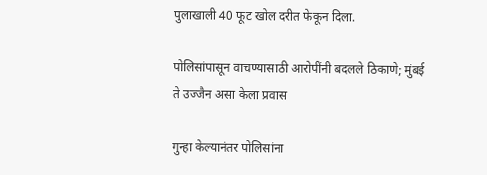पुलाखाली 40 फूट खोल दरीत फेकून दिला.

पोलिसांपासून वाचण्यासाठी आरोपींनी बदलले ठिकाणे; मुंबई ते उज्जैन असा केला प्रवास

गुन्हा केल्यानंतर पोलिसांना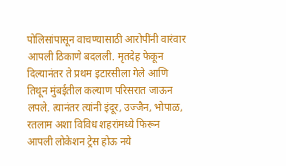पोलिसांपासून वाचण्यासाठी आरोपींनी वारंवार आपली ठिकाणे बदलली. मृतदेह फेकून दिल्यानंतर ते प्रथम इटारसीला गेले आणि तिथून मुंबईतील कल्याण परिसरात जाऊन लपले. त्यानंतर त्यांनी इंदूर, उज्जैन, भोपाळ, रतलाम अशा विविध शहरांमध्ये फिरून आपली लोकेशन ट्रेस होऊ नये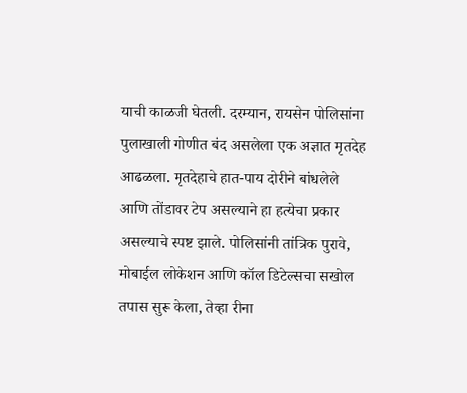याची काळजी घेतली. दरम्यान, रायसेन पोलिसांना पुलाखाली गोणीत बंद असलेला एक अज्ञात मृतदेह आढळला. मृतदेहाचे हात-पाय दोरीने बांधलेले आणि तोंडावर टेप असल्याने हा हत्येचा प्रकार असल्याचे स्पष्ट झाले. पोलिसांनी तांत्रिक पुरावे, मोबाईल लोकेशन आणि कॉल डिटेल्सचा सखोल तपास सुरू केला, तेव्हा रीना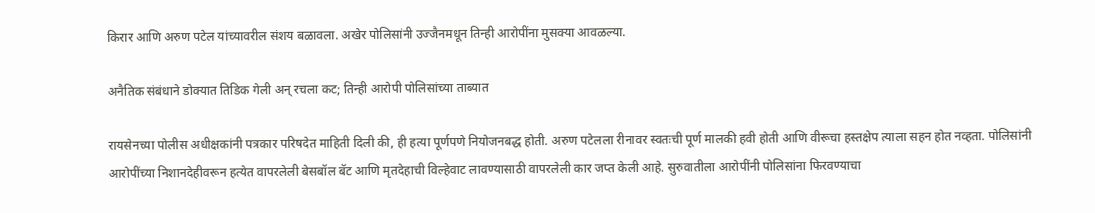किरार आणि अरुण पटेल यांच्यावरील संशय बळावला. अखेर पोलिसांनी उज्जैनमधून तिन्ही आरोपींना मुसक्या आवळल्या.

अनैतिक संबंधाने डोक्यात तिडिक गेली अन् रचला कट; तिन्ही आरोपी पोलिसांच्या ताब्यात

रायसेनच्या पोलीस अधीक्षकांनी पत्रकार परिषदेत माहिती दिली की, ही हत्या पूर्णपणे नियोजनबद्ध होती. अरुण पटेलला रीनावर स्वतःची पूर्ण मालकी हवी होती आणि वीरूचा हस्तक्षेप त्याला सहन होत नव्हता. पोलिसांनी आरोपींच्या निशानदेहीवरून हत्येत वापरलेली बेसबॉल बॅट आणि मृतदेहाची विल्हेवाट लावण्यासाठी वापरलेली कार जप्त केली आहे. सुरुवातीला आरोपींनी पोलिसांना फिरवण्याचा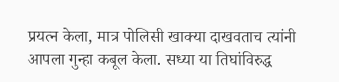प्रयत्न केला, मात्र पोलिसी खाक्या दाखवताच त्यांनी आपला गुन्हा कबूल केला. सध्या या तिघांविरुद्ध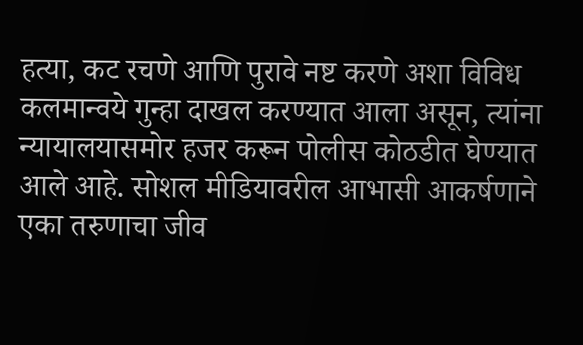हत्या, कट रचणे आणि पुरावे नष्ट करणे अशा विविध कलमान्वये गुन्हा दाखल करण्यात आला असून, त्यांना न्यायालयासमोर हजर करून पोलीस कोठडीत घेण्यात आले आहे. सोशल मीडियावरील आभासी आकर्षणाने एका तरुणाचा जीव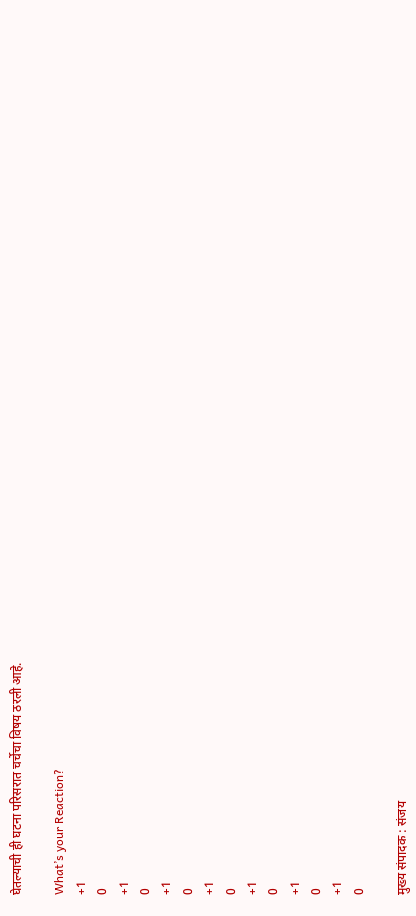घेतल्याची ही घटना परिसरात चर्चेचा विषय ठरली आहे.

What’s your Reaction?
+1
0
+1
0
+1
0
+1
0
+1
0
+1
0
+1
0

मुख्य संपादक : संजय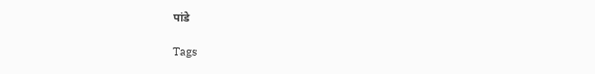पांडे

Tags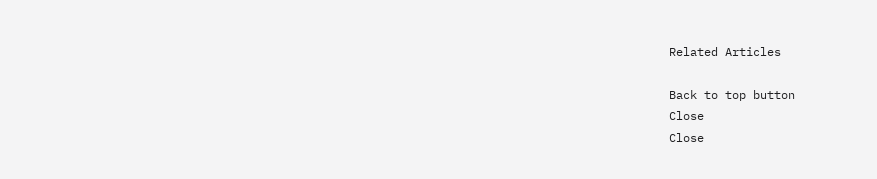Related Articles

Back to top button
Close
Close